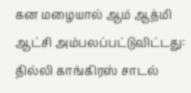கன மழையால் ஆம் ஆத்மி ஆட்சி அம்பலப்பட்டுவிட்டது: தில்லி காங்கிரஸ் சாடல்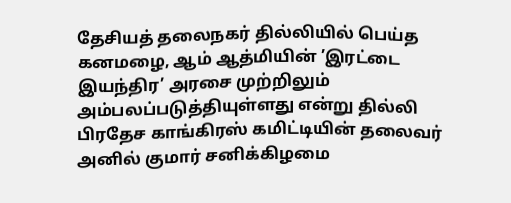தேசியத் தலைநகர் தில்லியில் பெய்த கனமழை, ஆம் ஆத்மியின் ’இரட்டை இயந்திர’ அரசை முற்றிலும் அம்பலப்படுத்தியுள்ளது என்று தில்லி பிரதேச காங்கிரஸ் கமிட்டியின் தலைவர் அனில் குமார் சனிக்கிழமை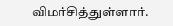விமர்சித்துள்ளார்.